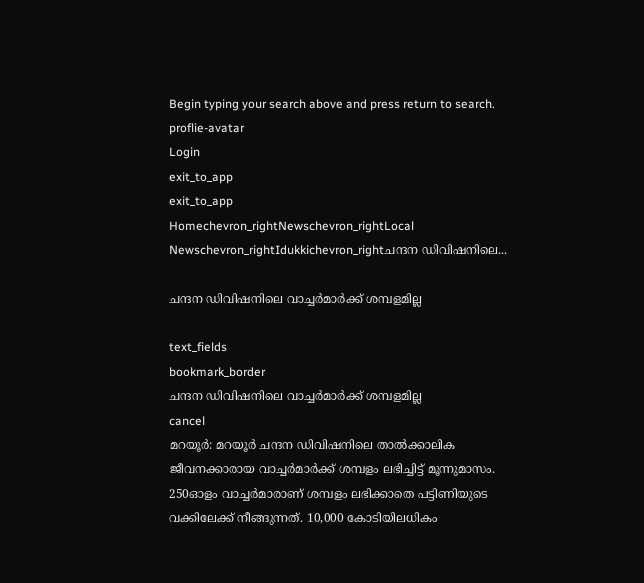Begin typing your search above and press return to search.
proflie-avatar
Login
exit_to_app
exit_to_app
Homechevron_rightNewschevron_rightLocal Newschevron_rightIdukkichevron_rightചന്ദന ഡിവിഷനിലെ...

ചന്ദന ഡിവിഷനിലെ വാച്ചർമാർക്ക് ശമ്പളമില്ല

text_fields
bookmark_border
ചന്ദന ഡിവിഷനിലെ വാച്ചർമാർക്ക് ശമ്പളമില്ല
cancel
മറയൂർ: മറയൂർ ചന്ദന ഡിവിഷനിലെ താൽക്കാലിക ജീവനക്കാരായ വാച്ചർമാർക്ക് ശമ്പളം ലഭിച്ചിട്ട് മൂന്നുമാസം. 250ഓളം വാച്ചർമാരാണ് ശമ്പളം ലഭിക്കാതെ പട്ടിണിയുടെ വക്കിലേക്ക് നീങ്ങുന്നത്. 10,000 കോടിയിലധികം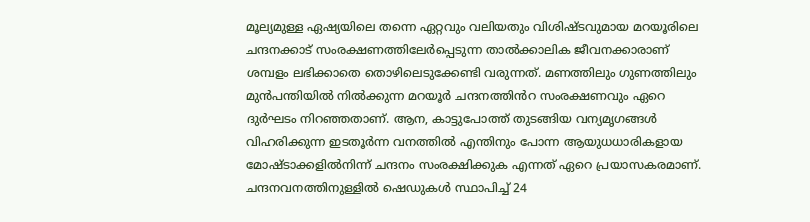മൂല്യമുള്ള ഏഷ്യയിലെ തന്നെ ഏറ്റവും വലിയതും വിശിഷ്ടവുമായ മറയൂരിലെ ചന്ദനക്കാട് സംരക്ഷണത്തിലേർപ്പെടുന്ന താൽക്കാലിക ജീവനക്കാരാണ് ശമ്പളം ലഭിക്കാതെ തൊഴിലെടുക്കേണ്ടി വരുന്നത്. മണത്തിലും ഗുണത്തിലും മുന്‍പന്തിയില്‍ നില്‍ക്കുന്ന മറയൂര്‍ ചന്ദനത്തിൻറ സംരക്ഷണവും ഏറെ ദുര്‍ഘടം നിറഞ്ഞതാണ്. ആന, കാട്ടുപോത്ത് തുടങ്ങിയ വന്യമൃഗങ്ങള്‍ വിഹരിക്കുന്ന ഇടതൂര്‍ന്ന വനത്തില്‍ എന്തിനും പോന്ന ആയുധധാരികളായ മോഷ്ടാക്കളില്‍നിന്ന് ചന്ദനം സംരക്ഷിക്കുക എന്നത് ഏറെ പ്രയാസകരമാണ്. ചന്ദനവനത്തിനുള്ളില്‍ ഷെഡുകള്‍ സ്ഥാപിച്ച് 24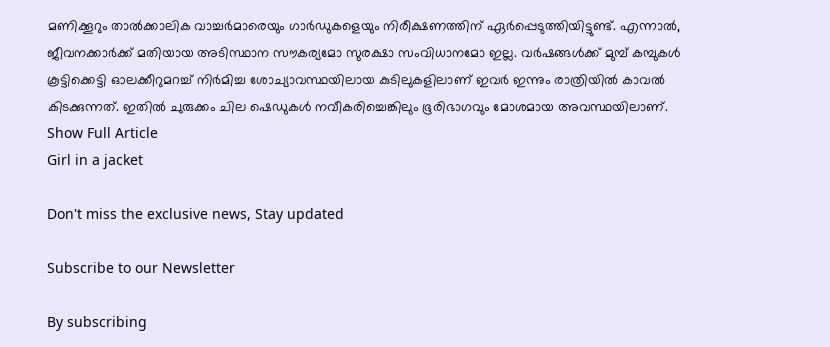മണിക്കൂറും താൽക്കാലിക വാച്ചര്‍മാരെയും ഗാര്‍ഡുകളെയും നിരീക്ഷണത്തിന് ഏർപ്പെടുത്തിയിട്ടുണ്ട്. എന്നാല്‍, ജീവനക്കാര്‍ക്ക് മതിയായ അടിസ്ഥാന സൗകര്യമോ സുരക്ഷാ സംവിധാനമോ ഇല്ല. വര്‍ഷങ്ങള്‍ക്ക് മുമ്പ് കമ്പുകള്‍ കൂട്ടിക്കെട്ടി ഓലക്കീറുമറച്ച് നിർമിച്ച ശോച്യാവസ്ഥയിലായ കുടിലുകളിലാണ് ഇവര്‍ ഇന്നും രാത്രിയില്‍ കാവല്‍ കിടക്കുന്നത്. ഇതില്‍ ചുരുക്കം ചില ഷെഡുകള്‍ നവീകരിച്ചെങ്കിലും ഭൂരിഭാഗവും മോശമായ അവസ്ഥയിലാണ്.
Show Full Article
Girl in a jacket

Don't miss the exclusive news, Stay updated

Subscribe to our Newsletter

By subscribing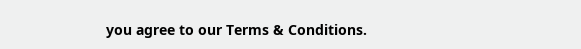you agree to our Terms & Conditions.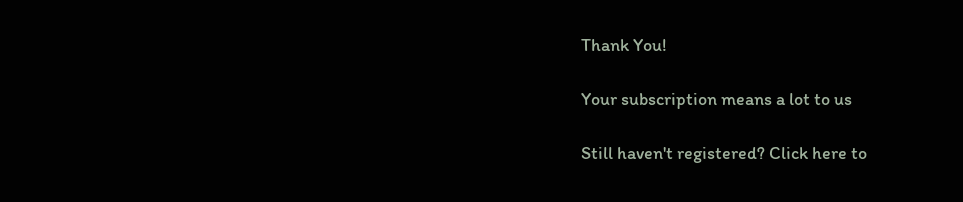Thank You!

Your subscription means a lot to us

Still haven't registered? Click here to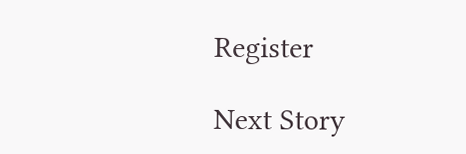Register

Next Story